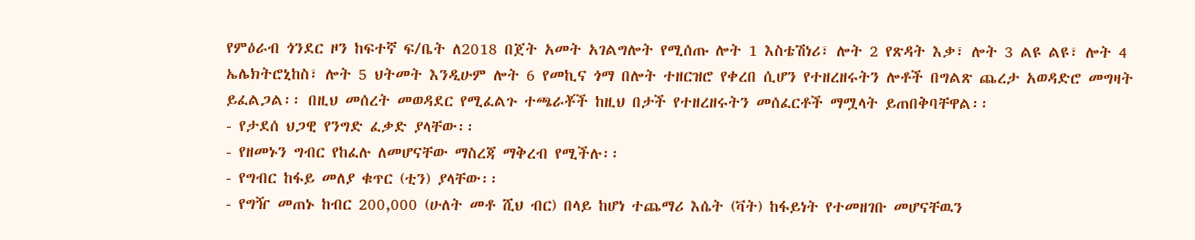የምዕራብ ጎንደር ዞን ከፍተኛ ፍ/ቤት ለ2018 በጀት አመት አገልግሎት የሚሰጡ ሎት 1 እስቴሽነሪ፣ ሎት 2 የጽዳት እቃ፣ ሎት 3 ልዩ ልዩ፣ ሎት 4 ኤሌክትሮኒከስ፣ ሎት 5 ህትመት እንዲሁም ሎት 6 የመኪና ጎማ በሎት ተዘርዝሮ የቀረበ ሲሆን የተዘረዘሩትን ሎቶች በግልጽ ጨረታ አወዳድሮ መግዛት ይፈልጋል፡፡ በዚህ መሰረት መወዳደር የሚፈልጉ ተጫራቾች ከዚህ በታች የተዘረዘሩትን መሰፈርቶች ማሟላት ይጠበቅባቸዋል፡፡
- የታደሰ ህጋዊ የንግድ ፈቃድ ያላቸው፡፡
- የዘመኑን ግብር የከፈሉ ለመሆናቸው ማስረጃ ማቅረብ የሚችሉ፡፡
- የግብር ከፋይ መለያ ቁጥር (ቲን) ያላቸው፡፡
- የግዥ መጠኑ ከብር 200,000 (ሁለት መቶ ሺህ ብር) በላይ ከሆነ ተጨማሪ እሴት (ቫት) ከፋይነት የተመዘገቡ መሆናቸዉን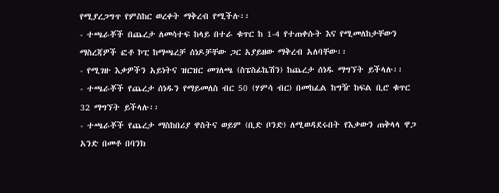የሚያረጋግጥ የምስከር ወረቀት ማቅረብ የሚችሉ፡፡
- ተጫራቾች በጨረታ ለመሳተፍ ከላይ በተራ ቁጥር ከ 1-4 የተጠቀሱት እና የሚመለከታቸውን ማስረጃዎች ፎቶ ኮፒ ከማጫረቻ ሰነዶቻቸው ጋር አያይዘው ማቅረብ አለባቸው፡፡
- የሚገዙ እቃዎችን አይነትና ዝርዝር መገለጫ (ስፔስፊኬሽን) ከጨረታ ሰነዱ ማግኘት ይችላሉ፡፡
- ተጫራቾች የጨረታ ሰነዱን የማይመለስ ብር 50 (ሃምሳ ብር) በመከፈል ከግዥ ከፍል ቢሮ ቁጥር 32 ማግኘት ይችላሉ፡፡
- ተጫራቾች የጨረታ ማስከበሪያ ዋስትና ወይም (ቢድ ቦንድ) ለሚወዳደሩበት የእቃውን ጠቅላላ ዋጋ አንድ በመቶ በባንክ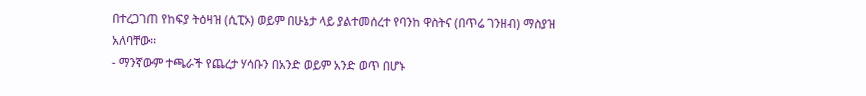በተረጋገጠ የከፍያ ትዕዛዝ (ሲፒኦ) ወይም በሁኔታ ላይ ያልተመሰረተ የባንከ ዋስትና (በጥሬ ገንዘብ) ማስያዝ አለባቸው፡፡
- ማንኛውም ተጫራች የጨረታ ሃሳቡን በአንድ ወይም አንድ ወጥ በሆኑ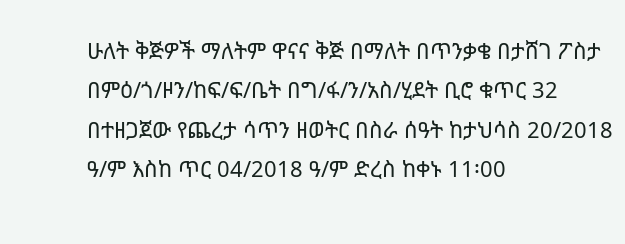ሁለት ቅጅዎች ማለትም ዋናና ቅጅ በማለት በጥንቃቄ በታሸገ ፖስታ በምዕ/ጎ/ዞን/ከፍ/ፍ/ቤት በግ/ፋ/ን/አስ/ሂደት ቢሮ ቁጥር 32 በተዘጋጀው የጨረታ ሳጥን ዘወትር በስራ ሰዓት ከታህሳስ 20/2018 ዓ/ም እስከ ጥር 04/2018 ዓ/ም ድረስ ከቀኑ 11፡00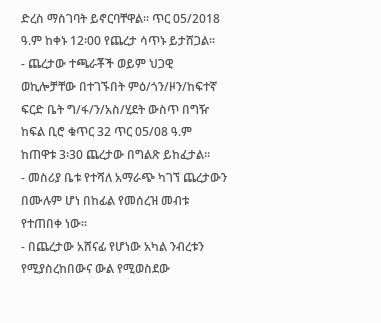ድረስ ማስገባት ይኖርባቸዋል፡፡ ጥር 05/2018 ዓ.ም ከቀኑ 12፡00 የጨረታ ሳጥኑ ይታሸጋል፡፡
- ጨረታው ተጫራቾች ወይም ህጋዊ ወኪሎቻቸው በተገኙበት ምዕ/ጎን/ዞን/ከፍተኛ ፍርድ ቤት ግ/ፋ/ን/አስ/ሂደት ውስጥ በግዥ ከፍል ቢሮ ቁጥር 32 ጥር 05/08 ዓ.ም ከጠዋቱ 3፡30 ጨረታው በግልጽ ይከፈታል፡፡
- መስሪያ ቤቱ የተሻለ አማራጭ ካገኘ ጨረታውን በሙሉም ሆነ በከፊል የመሰረዝ መብቱ የተጠበቀ ነው፡፡
- በጨረታው አሸናፊ የሆነው አካል ንብረቱን የሚያስረከበውና ውል የሚወስደው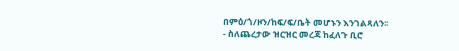በምዕ/ጎ/ዞን/ከፍ/ፍ/ቤት መሆኑን እንገልጻለን፡፡
- ስለጨረታው ዝርዝር መረጃ ከፈለጉ ቢሮ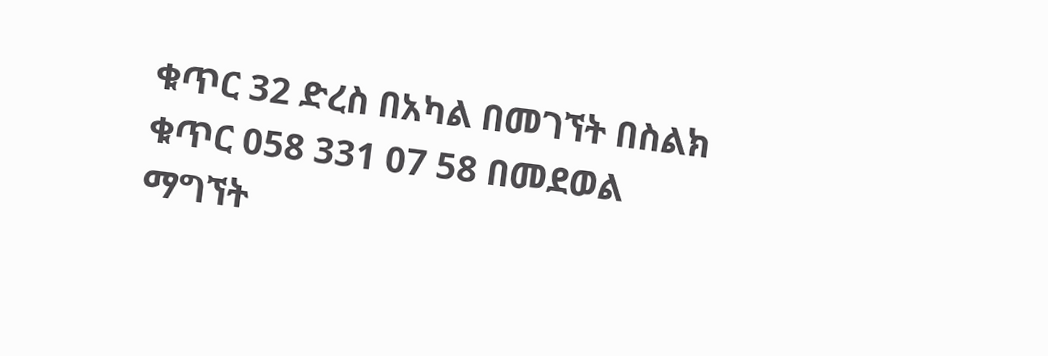ቁጥር 32 ድረስ በአካል በመገኘት በስልክ ቁጥር 058 331 07 58 በመደወል ማግኘት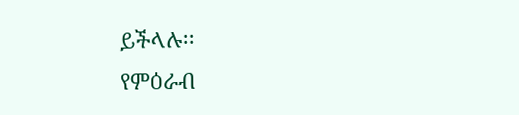ይችላሉ፡፡
የምዕራብ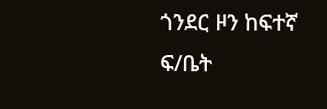ጎንደር ዞን ከፍተኛ ፍ/ቤት